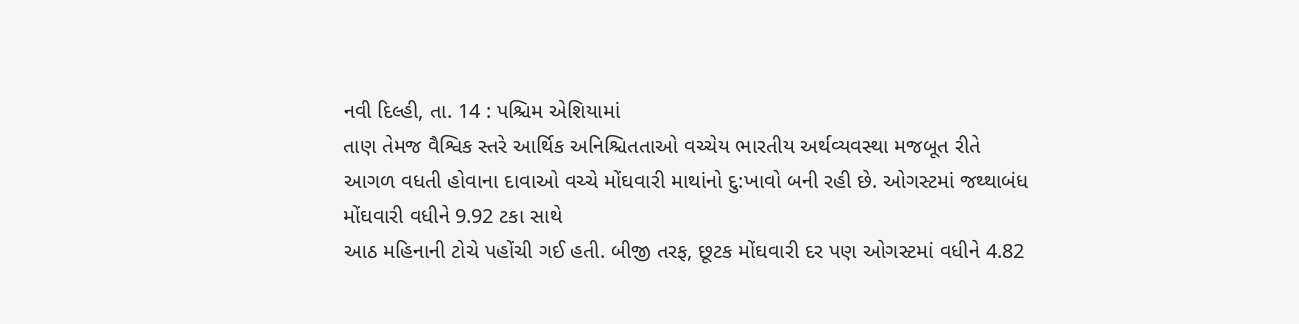નવી દિલ્હી, તા. 14 : પશ્ચિમ એશિયામાં
તાણ તેમજ વૈશ્વિક સ્તરે આર્થિક અનિશ્ચિતતાઓ વચ્ચેય ભારતીય અર્થવ્યવસ્થા મજબૂત રીતે
આગળ વધતી હોવાના દાવાઓ વચ્ચે મોંઘવારી માથાંનો દુ:ખાવો બની રહી છે. ઓગસ્ટમાં જથ્થાબંધ
મોંઘવારી વધીને 9.92 ટકા સાથે
આઠ મહિનાની ટોચે પહોંચી ગઈ હતી. બીજી તરફ, છૂટક મોંઘવારી દર પણ ઓગસ્ટમાં વધીને 4.82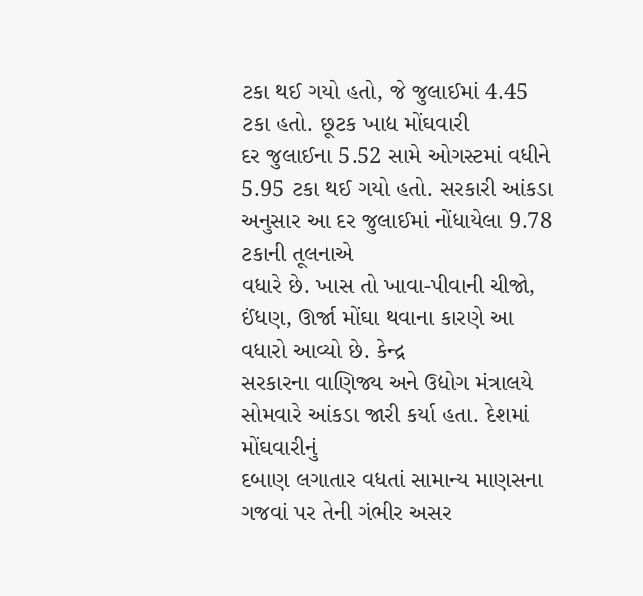ટકા થઈ ગયો હતો, જે જુલાઈમાં 4.45 ટકા હતો. છૂટક ખાદ્ય મોંઘવારી
દર જુલાઈના 5.52 સામે ઓગસ્ટમાં વધીને 5.95 ટકા થઈ ગયો હતો. સરકારી આંકડા
અનુસાર આ દર જુલાઈમાં નોંધાયેલા 9.78 ટકાની તૂલનાએ
વધારે છે. ખાસ તો ખાવા-પીવાની ચીજો, ઈંધણ, ઊર્જા મોંઘા થવાના કારણે આ વધારો આવ્યો છે. કેન્દ્ર
સરકારના વાણિજ્ય અને ઉદ્યોગ મંત્રાલયે સોમવારે આંકડા જારી કર્યા હતા. દેશમાં મોંઘવારીનું
દબાણ લગાતાર વધતાં સામાન્ય માણસના ગજવાં પર તેની ગંભીર અસર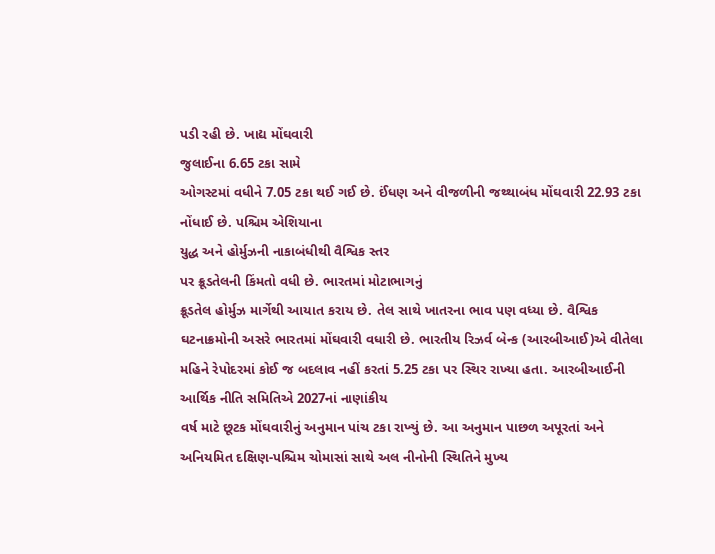પડી રહી છે. ખાદ્ય મોંઘવારી
જુલાઈના 6.65 ટકા સામે
ઓગસ્ટમાં વધીને 7.05 ટકા થઈ ગઈ છે. ઈંધણ અને વીજળીની જથ્થાબંધ મોંઘવારી 22.93 ટકા નોંધાઈ છે. પશ્ચિમ એશિયાના
યુદ્ધ અને હોર્મુઝની નાકાબંધીથી વૈશ્વિક સ્તર
પર ક્રૂડતેલની કિંમતો વધી છે. ભારતમાં મોટાભાગનું
ક્રૂડતેલ હોર્મુઝ માર્ગેથી આયાત કરાય છે. તેલ સાથે ખાતરના ભાવ પણ વધ્યા છે. વૈશ્વિક
ઘટનાક્રમોની અસરે ભારતમાં મોંઘવારી વધારી છે. ભારતીય રિઝર્વ બેન્ક (આરબીઆઈ)એ વીતેલા
મહિને રેપોદરમાં કોઈ જ બદલાવ નહીં કરતાં 5.25 ટકા પર સ્થિર રાખ્યા હતા. આરબીઆઈની
આર્થિક નીતિ સમિતિએ 2027નાં નાણાંકીય
વર્ષ માટે છૂટક મોંઘવારીનું અનુમાન પાંચ ટકા રાખ્યું છે. આ અનુમાન પાછળ અપૂરતાં અને
અનિયમિત દક્ષિણ-પશ્ચિમ ચોમાસાં સાથે અલ નીનોની સ્થિતિને મુખ્ય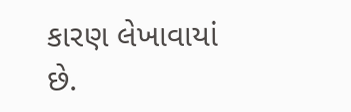કારણ લેખાવાયાં છે.